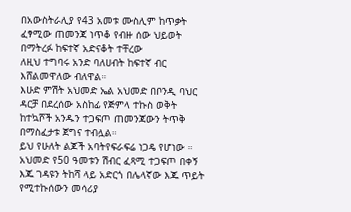በአውስትራሊያ የ43 አመቱ ሙስሊም ከጥቃት ፈፃሚው ጠመንጃ ነጥቆ የብዙ ሰው ህይወት በማትረፉ ከፍተኛ አድናቆት ተቸረው
ለዚህ ተግባሩ አንድ ባለሀብት ከፍተኛ ብር እሸልመዋለው ብለዋል።
እሁድ ምሽት አህመድ ኤል አህመድ በቦንዲ ባህር ዳርቻ በደረሰው አስከፊ የጅምላ ተኩስ ወቅት ከተኳሾች አንዱን ተጋፍጦ ጠመንጃውን ትጥቅ በማስፈታቱ ጀግና ተብሏል።
ይህ የሁለት ልጆች አባትየፍራፍሬ ነጋዴ የሆነው ።
አህመድ የ50 ዓመቱን ሽብር ፈጻሚ ተጋፍጦ በቀኝ እጁ ገዳዩን ትከሻ ላይ አድርጎ በሌላኛው እጁ ጥይት የሚተኩሰውን መሳሪያ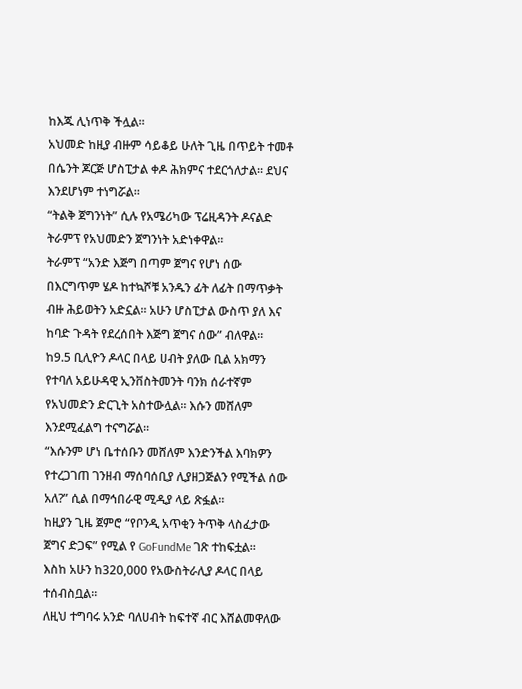ከእጁ ሊነጥቅ ችሏል።
አህመድ ከዚያ ብዙም ሳይቆይ ሁለት ጊዜ በጥይት ተመቶ በሴንት ጆርጅ ሆስፒታል ቀዶ ሕክምና ተደርጎለታል። ደህና እንደሆነም ተነግሯል።
“ትልቅ ጀግንነት” ሲሉ የአሜሪካው ፕሬዚዳንት ዶናልድ ትራምፕ የአህመድን ጀግንነት አድነቀዋል።
ትራምፕ “አንድ እጅግ በጣም ጀግና የሆነ ሰው በእርግጥም ሄዶ ከተኳሾቹ አንዱን ፊት ለፊት በማጥቃት ብዙ ሕይወትን አድኗል። አሁን ሆስፒታል ውስጥ ያለ እና ከባድ ጉዳት የደረሰበት እጅግ ጀግና ሰው” ብለዋል።
ከ9.5 ቢሊዮን ዶላር በላይ ሀብት ያለው ቢል አክማን የተባለ አይሁዳዊ ኢንቨስትመንት ባንክ ሰራተኛም የአህመድን ድርጊት አስተውሏል። እሱን መሸለም እንደሚፈልግ ተናግሯል።
“እሱንም ሆነ ቤተሰቡን መሸለም እንድንችል እባክዎን የተረጋገጠ ገንዘብ ማሰባሰቢያ ሊያዘጋጅልን የሚችል ሰው አለ?” ሲል በማኅበራዊ ሚዲያ ላይ ጽፏል።
ከዚያን ጊዜ ጀምሮ “የቦንዲ አጥቂን ትጥቅ ላስፈታው ጀግና ድጋፍ” የሚል የ GoFundMe ገጽ ተከፍቷል።
እስከ አሁን ከ320,000 የአውስትራሊያ ዶላር በላይ ተሰብስቧል።
ለዚህ ተግባሩ አንድ ባለሀብት ከፍተኛ ብር እሸልመዋለው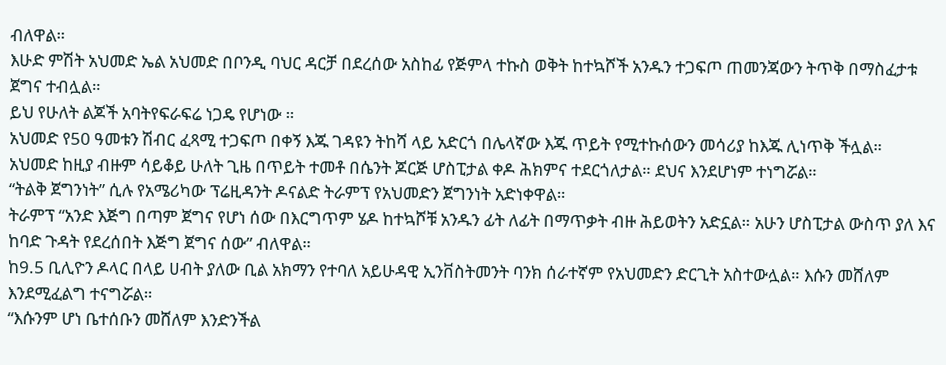ብለዋል።
እሁድ ምሽት አህመድ ኤል አህመድ በቦንዲ ባህር ዳርቻ በደረሰው አስከፊ የጅምላ ተኩስ ወቅት ከተኳሾች አንዱን ተጋፍጦ ጠመንጃውን ትጥቅ በማስፈታቱ ጀግና ተብሏል።
ይህ የሁለት ልጆች አባትየፍራፍሬ ነጋዴ የሆነው ።
አህመድ የ50 ዓመቱን ሽብር ፈጻሚ ተጋፍጦ በቀኝ እጁ ገዳዩን ትከሻ ላይ አድርጎ በሌላኛው እጁ ጥይት የሚተኩሰውን መሳሪያ ከእጁ ሊነጥቅ ችሏል።
አህመድ ከዚያ ብዙም ሳይቆይ ሁለት ጊዜ በጥይት ተመቶ በሴንት ጆርጅ ሆስፒታል ቀዶ ሕክምና ተደርጎለታል። ደህና እንደሆነም ተነግሯል።
“ትልቅ ጀግንነት” ሲሉ የአሜሪካው ፕሬዚዳንት ዶናልድ ትራምፕ የአህመድን ጀግንነት አድነቀዋል።
ትራምፕ “አንድ እጅግ በጣም ጀግና የሆነ ሰው በእርግጥም ሄዶ ከተኳሾቹ አንዱን ፊት ለፊት በማጥቃት ብዙ ሕይወትን አድኗል። አሁን ሆስፒታል ውስጥ ያለ እና ከባድ ጉዳት የደረሰበት እጅግ ጀግና ሰው” ብለዋል።
ከ9.5 ቢሊዮን ዶላር በላይ ሀብት ያለው ቢል አክማን የተባለ አይሁዳዊ ኢንቨስትመንት ባንክ ሰራተኛም የአህመድን ድርጊት አስተውሏል። እሱን መሸለም እንደሚፈልግ ተናግሯል።
“እሱንም ሆነ ቤተሰቡን መሸለም እንድንችል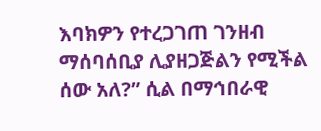እባክዎን የተረጋገጠ ገንዘብ ማሰባሰቢያ ሊያዘጋጅልን የሚችል ሰው አለ?” ሲል በማኅበራዊ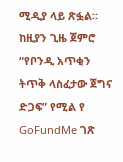ሚዲያ ላይ ጽፏል።
ከዚያን ጊዜ ጀምሮ “የቦንዲ አጥቂን ትጥቅ ላስፈታው ጀግና ድጋፍ” የሚል የ GoFundMe ገጽ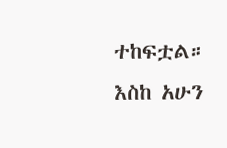ተከፍቷል።
እስከ አሁን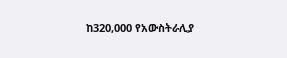ከ320,000 የአውስትራሊያ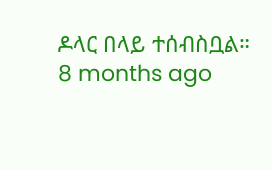ዶላር በላይ ተሰብስቧል።
8 months ago